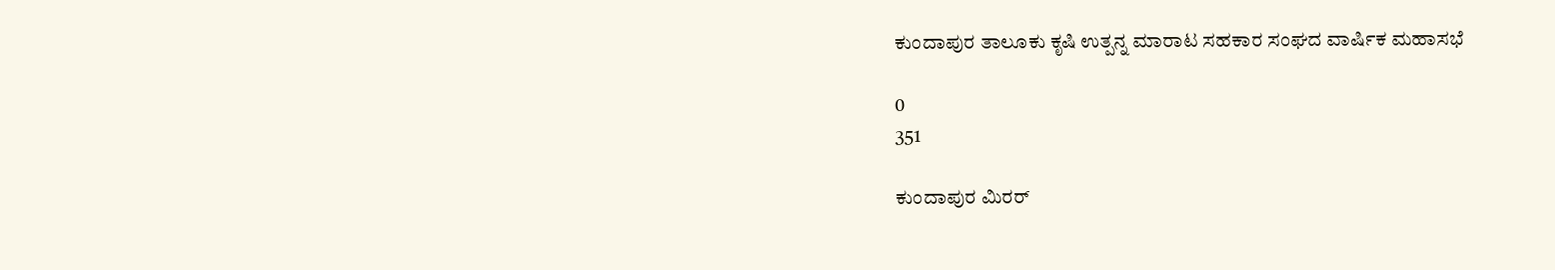ಕುಂದಾಪುರ ತಾಲೂಕು ಕೃಷಿ ಉತ್ಪನ್ನ ಮಾರಾಟ ಸಹಕಾರ ಸಂಘದ ವಾರ್ಷಿಕ ಮಹಾಸಭೆ

0
351

ಕುಂದಾಪುರ ಮಿರರ್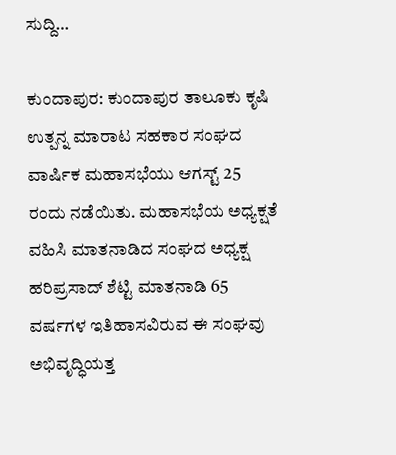ಸುದ್ದಿ…

ಕುಂದಾಪುರ: ಕುಂದಾಪುರ ತಾಲೂಕು ಕೃಷಿ ಉತ್ಪನ್ನ ಮಾರಾಟ ಸಹಕಾರ ಸಂಘದ ವಾರ್ಷಿಕ ಮಹಾಸಭೆಯು ಆಗಸ್ಟ್ 25 ರಂದು ನಡೆಯಿತು. ಮಹಾಸಭೆಯ ಅಧ್ಯಕ್ಷತೆ ವಹಿಸಿ ಮಾತನಾಡಿದ ಸಂಘದ ಅಧ್ಯಕ್ಷ ಹರಿಪ್ರಸಾದ್ ಶೆಟ್ಟಿ ಮಾತನಾಡಿ 65 ವರ್ಷಗಳ ಇತಿಹಾಸವಿರುವ ಈ ಸಂಘವು ಅಭಿವೃದ್ಧಿಯತ್ತ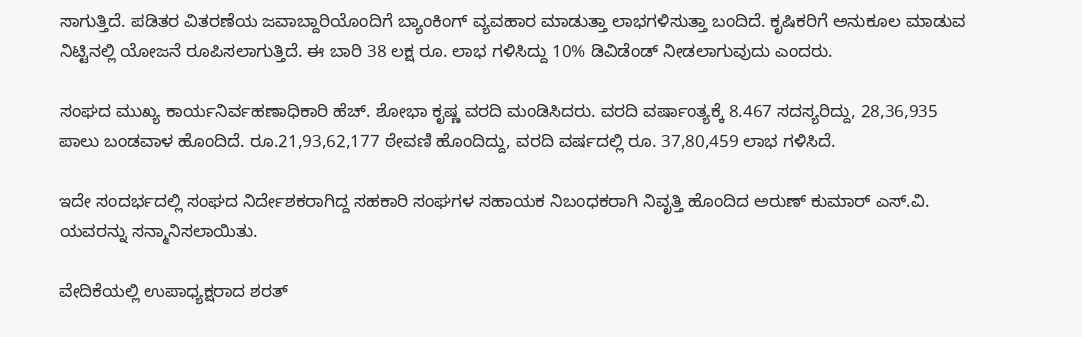ಸಾಗುತ್ತಿದೆ. ಪಡಿತರ ವಿತರಣೆಯ ಜವಾಬ್ದಾರಿಯೊಂದಿಗೆ ಬ್ಯಾಂಕಿಂಗ್ ವ್ಯವಹಾರ ಮಾಡುತ್ತಾ ಲಾಭಗಳಿಸುತ್ತಾ ಬಂದಿದೆ. ಕೃಷಿಕರಿಗೆ ಅನುಕೂಲ ಮಾಡುವ ನಿಟ್ಟಿನಲ್ಲಿ ಯೋಜನೆ ರೂಪಿಸಲಾಗುತ್ತಿದೆ. ಈ ಬಾರಿ 38 ಲಕ್ಷ ರೂ. ಲಾಭ ಗಳಿಸಿದ್ದು 10% ಡಿವಿಡೆಂಡ್ ನೀಡಲಾಗುವುದು ಎಂದರು.

ಸಂಘದ ಮುಖ್ಯ ಕಾರ್ಯನಿರ್ವಹಣಾಧಿಕಾರಿ ಹೆಚ್. ಶೋಭಾ ಕೃಷ್ಣ ವರದಿ ಮಂಡಿಸಿದರು. ವರದಿ ವರ್ಷಾಂತ್ಯಕ್ಕೆ 8.467 ಸದಸ್ಯರಿದ್ದು, 28,36,935 ಪಾಲು ಬಂಡವಾಳ ಹೊಂದಿದೆ. ರೂ.21,93,62,177 ಠೇವಣಿ ಹೊಂದಿದ್ದು, ವರದಿ ವರ್ಷದಲ್ಲಿ ರೂ. 37,80,459 ಲಾಭ ಗಳಿಸಿದೆ.

ಇದೇ ಸಂದರ್ಭದಲ್ಲಿ ಸಂಘದ ನಿರ್ದೇಶಕರಾಗಿದ್ದ ಸಹಕಾರಿ ಸಂಘಗಳ ಸಹಾಯಕ ನಿಬಂಧಕರಾಗಿ ನಿವೃತ್ತಿ ಹೊಂದಿದ ಅರುಣ್ ಕುಮಾರ್ ಎಸ್.ವಿ. ಯವರನ್ನು ಸನ್ಮಾನಿಸಲಾಯಿತು.

ವೇದಿಕೆಯಲ್ಲಿ ಉಪಾಧ್ಯಕ್ಷರಾದ ಶರತ್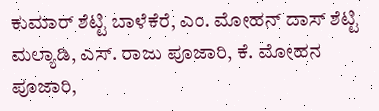ಕುಮಾರ್ ಶೆಟ್ಟಿ ಬಾಳೆಕೆರೆ, ಎಂ. ಮೋಹನ್ ದಾಸ್ ಶೆಟ್ಟಿ ಮಲ್ಯಾಡಿ, ಎಸ್. ರಾಜು ಪೂಜಾರಿ, ಕೆ. ಮೋಹನ ಪೂಜಾರಿ,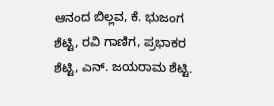ಆನಂದ ಬಿಲ್ಲವ, ಕೆ. ಭುಜಂಗ ಶೆಟ್ಟಿ, ರವಿ ಗಾಣಿಗ, ಪ್ರಭಾಕರ ಶೆಟ್ಟಿ, ಎನ್. ಜಯರಾಮ ಶೆಟ್ಟಿ.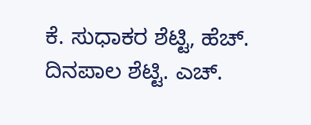ಕೆ. ಸುಧಾಕರ ಶೆಟ್ಟಿ, ಹೆಚ್. ದಿನಪಾಲ ಶೆಟ್ಟಿ. ಎಚ್.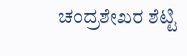ಚಂದ್ರಶೇಖರ ಶೆಟ್ಟಿ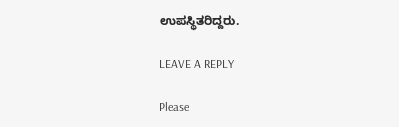ಉಪಸ್ಥಿತರಿದ್ದರು.

LEAVE A REPLY

Please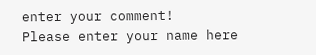enter your comment!
Please enter your name here